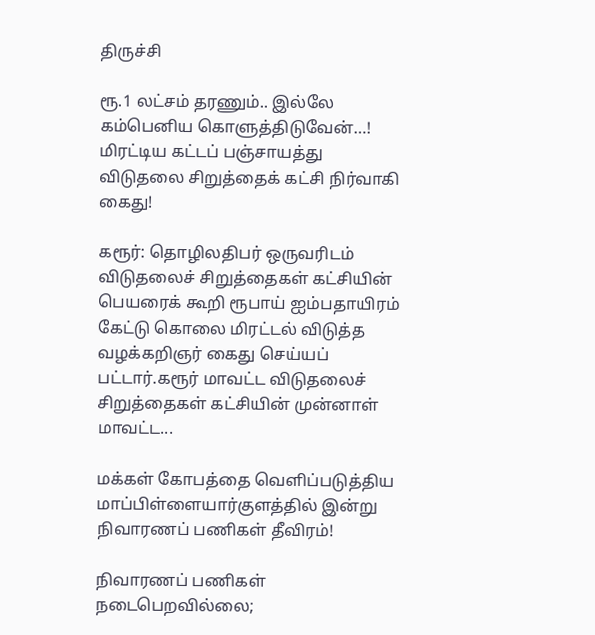திருச்சி

ரூ.1 லட்சம் தரணும்.. இல்லே கம்பெனிய கொளுத்திடுவேன்…! மிரட்டிய கட்டப் பஞ்சாயத்து விடுதலை சிறுத்தைக் கட்சி நிர்வாகி கைது!

கரூர்: தொழிலதிபர் ஒருவரிடம் விடுதலைச் சிறுத்தைகள் கட்சியின் பெயரைக் கூறி ரூபாய் ஐம்பதாயிரம் கேட்டு கொலை மிரட்டல் விடுத்த வழக்கறிஞர் கைது செய்யப் பட்டார்.கரூர் மாவட்ட விடுதலைச் சிறுத்தைகள் கட்சியின் முன்னாள் மாவட்ட...

மக்கள் கோபத்தை வெளிப்படுத்திய மாப்பிள்ளையார்குளத்தில் இன்று நிவாரணப் பணிகள் தீவிரம்!

நிவாரணப் பணிகள் நடைபெறவில்லை;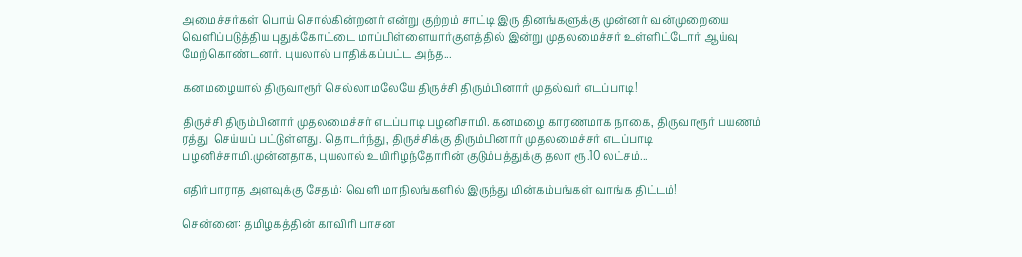அமைச்சர்கள் பொய் சொல்கின்றனர் என்று குற்றம் சாட்டி இரு தினங்களுக்கு முன்னர் வன்முறையை வெளிப்படுத்திய புதுக்கோட்டை மாப்பிள்ளையார்குளத்தில் இன்று முதலமைச்சர் உள்ளிட்டோர் ஆய்வு மேற்கொண்டனர். புயலால் பாதிக்கப்பட்ட அந்த...

கனமழையால் திருவாரூர் செல்லாமலேயே திருச்சி திரும்பினார் முதல்வர் எடப்பாடி!

திருச்சி திரும்பினார் முதலமைச்சர் எடப்பாடி பழனிசாமி. கனமழை காரணமாக நாகை, திருவாரூர் பயணம் ரத்து  செய்யப் பட்டுள்ளது. தொடர்ந்து, திருச்சிக்கு திரும்பினார் முதலமைச்சர் எடப்பாடி பழனிச்சாமி.முன்னதாக, புயலால் உயிரிழந்தோரின் குடும்பத்துக்கு தலா ரூ.10 லட்சம்...

எதிர்பாராத அளவுக்கு சேதம்: வெளி மாநிலங்களில் இருந்து மின்கம்பங்கள் வாங்க திட்டம்!

சென்னை: தமிழகத்தின் காவிரி பாசன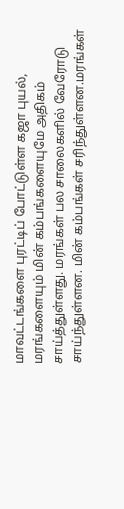மாவட்டங்களை புரட்டிப் போட்டுள்ள கஜா புயல், மரங்களையும் மின் கம்பங்களையுமே அதிகம் சாய்த்துள்ளது. மரங்கள் பல சாலைகளில் வேரோடு சாய்ந்துள்ளன. மின் கம்பங்கள் சரிந்துள்ளன.மரங்கள்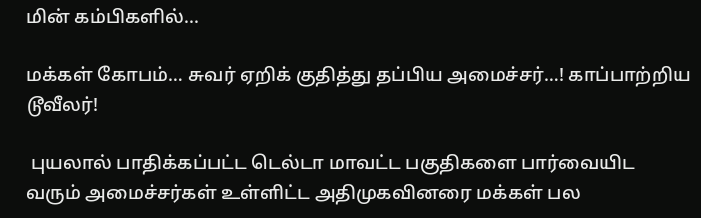மின் கம்பிகளில்...

மக்கள் கோபம்… சுவர் ஏறிக் குதித்து தப்பிய அமைச்சர்…! காப்பாற்றிய டூவீலர்!

 புயலால் பாதிக்கப்பட்ட டெல்டா மாவட்ட பகுதிகளை பார்வையிட வரும் அமைச்சர்கள் உள்ளிட்ட அதிமுகவினரை மக்கள் பல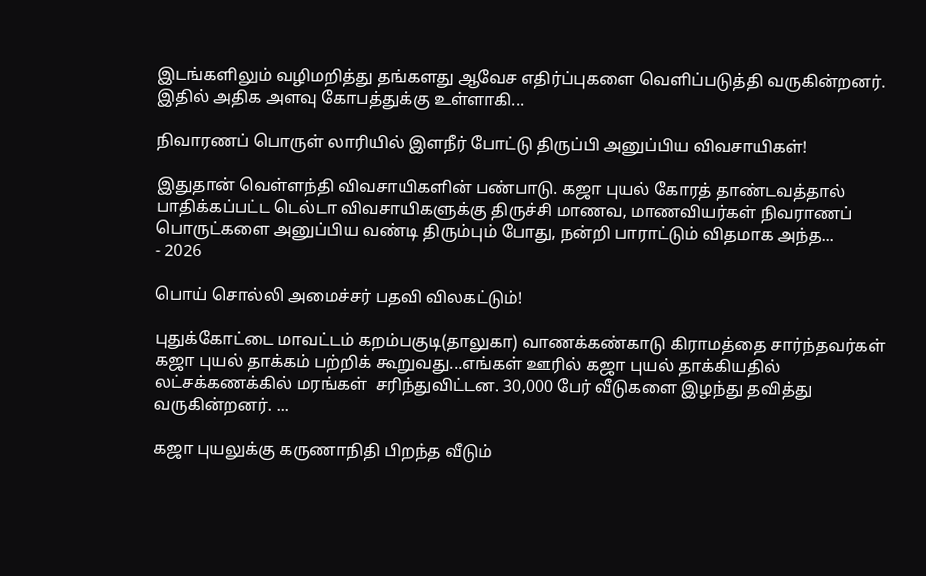இடங்களிலும் வழிமறித்து தங்களது ஆவேச எதிர்ப்புகளை வெளிப்படுத்தி வருகின்றனர். இதில் அதிக அளவு கோபத்துக்கு உள்ளாகி...

நிவாரணப் பொருள் லாரியில் இளநீர் போட்டு திருப்பி அனுப்பிய விவசாயிகள்!

இதுதான் வெள்ளந்தி விவசாயிகளின் பண்பாடு. கஜா புயல் கோரத் தாண்டவத்தால் பாதிக்கப்பட்ட டெல்டா விவசாயிகளுக்கு திருச்சி மாணவ, மாணவியர்கள் நிவராணப் பொருட்களை அனுப்பிய வண்டி திரும்பும் போது, நன்றி பாராட்டும் விதமாக அந்த...
- 2026

பொய் சொல்லி அமைச்சர் பதவி விலகட்டும்!

புதுக்கோட்டை மாவட்டம் கறம்பகுடி(தாலுகா) வாணக்கண்காடு கிராமத்தை சார்ந்தவர்கள் கஜா புயல் தாக்கம் பற்றிக் கூறுவது...எங்கள் ஊரில் கஜா புயல் தாக்கியதில் லட்சக்கணக்கில் மரங்கள்  சரிந்துவிட்டன. 30,000 பேர் வீடுகளை இழந்து தவித்து வருகின்றனர். ...

கஜா புயலுக்கு கருணாநிதி பிறந்த வீடும்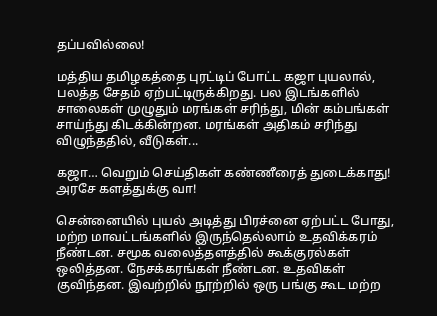தப்பவில்லை!

மத்திய தமிழகத்தை புரட்டிப் போட்ட கஜா புயலால், பலத்த சேதம் ஏற்பட்டிருக்கிறது. பல இடங்களில் சாலைகள் முழுதும் மரங்கள் சரிந்து, மின் கம்பங்கள் சாய்ந்து கிடக்கின்றன. மரங்கள் அதிகம் சரிந்து விழுந்ததில், வீடுகள்...

கஜா… வெறும் செய்திகள் கண்ணீரைத் துடைக்காது! அரசே களத்துக்கு வா!

சென்னையில் புயல் அடித்து பிரச்னை ஏற்பட்ட போது, மற்ற மாவட்டங்களில் இருந்தெல்லாம் உதவிக்கரம் நீண்டன. சமூக வலைத்தளத்தில் கூக்குரல்கள் ஒலித்தன. நேசக்கரங்கள் நீண்டன. உதவிகள் குவிந்தன. இவற்றில் நூற்றில் ஒரு பங்கு கூட மற்ற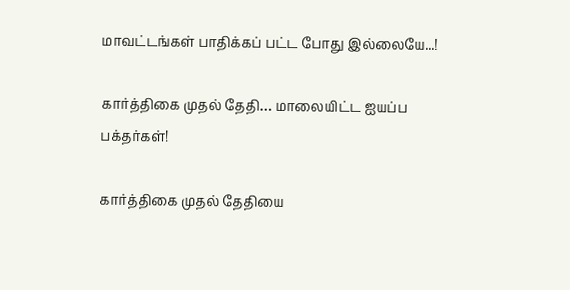மாவட்டங்கள் பாதிக்கப் பட்ட போது இல்லையே...!

கார்த்திகை முதல் தேதி… மாலையிட்ட ஐயப்ப பக்தர்கள்!

கார்த்திகை முதல் தேதியை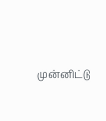முன்னிட்டு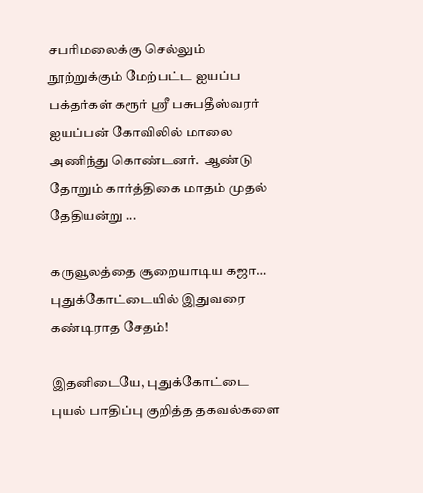சபரிமலைக்கு செல்லும் நூற்றுக்கும் மேற்பட்ட ஐயப்ப பக்தர்கள் கரூர் ஸ்ரீ பசுபதீஸ்வரர் ஐயப்பன் கோவிலில் மாலை அணிந்து கொண்டனர்.  ஆண்டு தோறும் கார்த்திகை மாதம் முதல் தேதியன்று ...

கருவூலத்தை சூறையாடிய கஜா… புதுக்கோட்டையில் இதுவரை கண்டிராத சேதம்!

இதனிடையே, புதுக்கோட்டை புயல் பாதிப்பு குறித்த தகவல்களை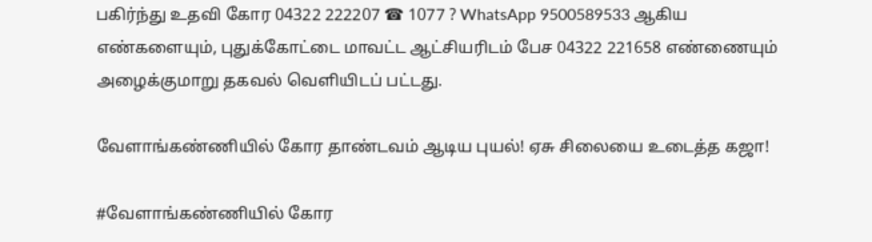பகிர்ந்து உதவி கோர 04322 222207 ☎ 1077 ? WhatsApp 9500589533 ஆகிய எண்களையும், புதுக்கோட்டை மாவட்ட ஆட்சியரிடம் பேச 04322 221658 எண்ணையும் அழைக்குமாறு தகவல் வெளியிடப் பட்டது.

வேளாங்கண்ணியில் கோர தாண்டவம் ஆடிய புயல்! ஏசு சிலையை உடைத்த கஜா!

#வேளாங்கண்ணியில் கோர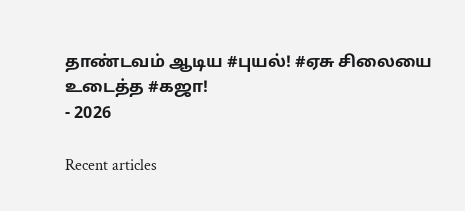தாண்டவம் ஆடிய #புயல்! #ஏசு சிலையை உடைத்த #கஜா!
- 2026

Recent articles